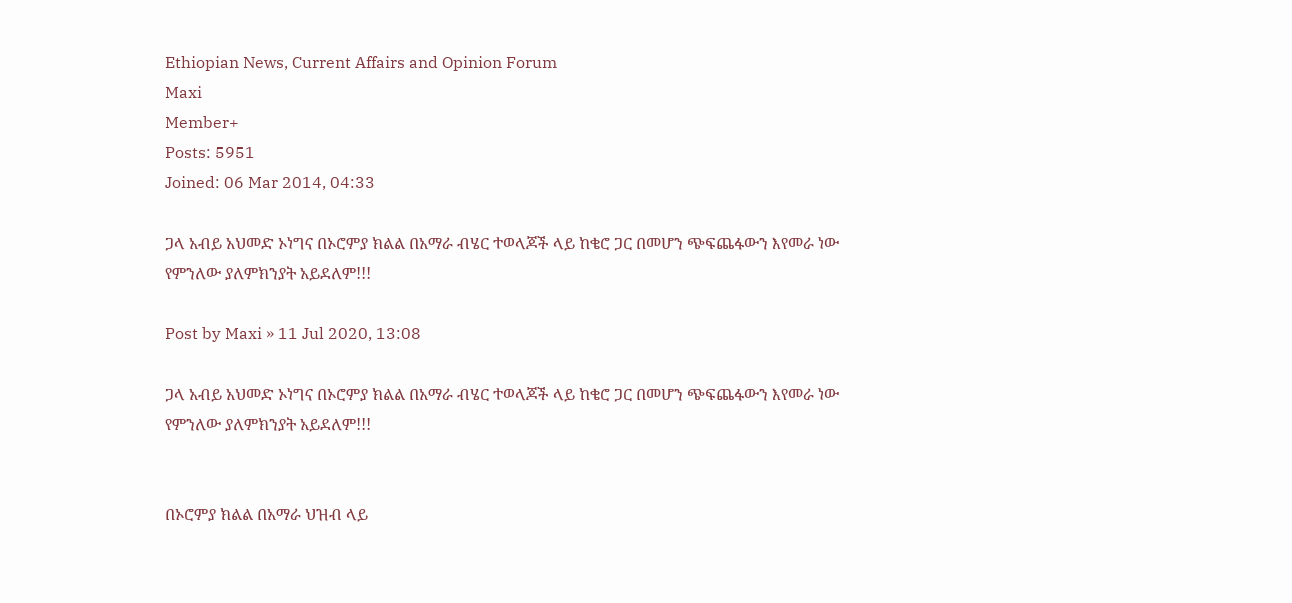Ethiopian News, Current Affairs and Opinion Forum
Maxi
Member+
Posts: 5951
Joined: 06 Mar 2014, 04:33

ጋላ አብይ አህመድ ኦነግና በኦሮምያ ክልል በአማራ ብሄር ተወላጆች ላይ ከቄሮ ጋር በመሆን ጭፍጨፋውን እየመራ ነው የምንለው ያለምክንያት አይደለም!!!

Post by Maxi » 11 Jul 2020, 13:08

ጋላ አብይ አህመድ ኦነግና በኦሮምያ ክልል በአማራ ብሄር ተወላጆች ላይ ከቄሮ ጋር በመሆን ጭፍጨፋውን እየመራ ነው የምንለው ያለምክንያት አይደለም!!!


በኦሮምያ ክልል በአማራ ህዝብ ላይ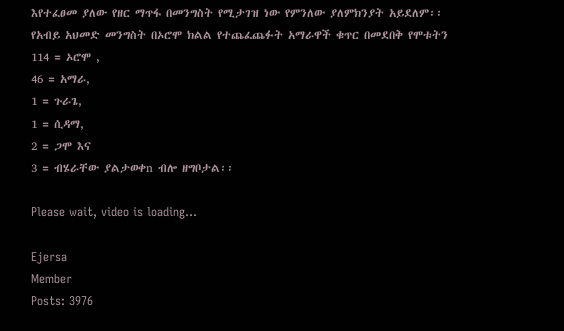እየተፈፀመ ያለው የዘር ማጥፋ በመንግስት የሚታገዝ ነው የምንለው ያለምክንያት አይደለም፡፡
የአብይ አህመድ መንግስት በኦሮሞ ክልል የተጨፈጨፉት አማራዋች ቁጥር በመደበቅ የሞቱትን
114 = ኦሮሞ ,
46 = አማራ,
1 = ጉራጌ,
1 = ሲዳማ,
2 = ጋሞ እና
3 = ብሄራቸው ያልታወቀn ብሎ ዘግቦታል፡፡

Please wait, video is loading...

Ejersa
Member
Posts: 3976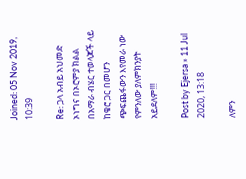Joined: 05 Nov 2019, 10:39

Re: ጋላ አብይ አህመድ ኦነግና በኦሮምያ ክልል በአማራ ብሄር ተወላጆች ላይ ከቄሮ ጋር በመሆን ጭፍጨፋውን እየመራ ነው የምንለው ያለምክንያት አይደለም!!!

Post by Ejersa » 11 Jul 2020, 13:18

ለምን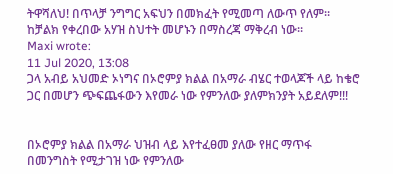ትዋሻለህ! በጥላቻ ንግግር አፍህን በመክፈት የሚመጣ ለውጥ የለም። ከቻልክ የቀረበው አሃዝ ስህተት መሆኑን በማስረጃ ማቅረብ ነው።
Maxi wrote:
11 Jul 2020, 13:08
ጋላ አብይ አህመድ ኦነግና በኦሮምያ ክልል በአማራ ብሄር ተወላጆች ላይ ከቄሮ ጋር በመሆን ጭፍጨፋውን እየመራ ነው የምንለው ያለምክንያት አይደለም!!!


በኦሮምያ ክልል በአማራ ህዝብ ላይ እየተፈፀመ ያለው የዘር ማጥፋ በመንግስት የሚታገዝ ነው የምንለው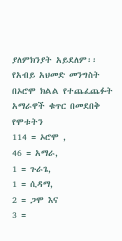ያለምክንያት አይደለም፡፡
የአብይ አህመድ መንግስት በኦሮሞ ክልል የተጨፈጨፉት አማራዋች ቁጥር በመደበቅ የሞቱትን
114 = ኦሮሞ ,
46 = አማራ,
1 = ጉራጌ,
1 = ሲዳማ,
2 = ጋሞ እና
3 =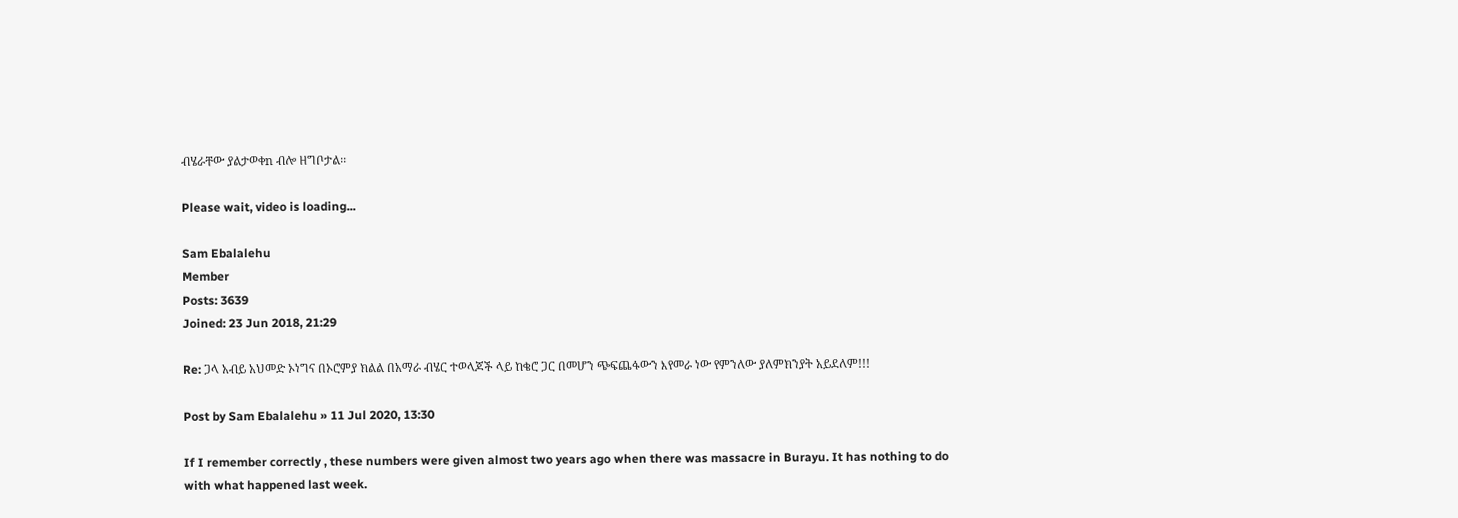ብሄራቸው ያልታወቀn ብሎ ዘግቦታል፡፡

Please wait, video is loading...

Sam Ebalalehu
Member
Posts: 3639
Joined: 23 Jun 2018, 21:29

Re: ጋላ አብይ አህመድ ኦነግና በኦሮምያ ክልል በአማራ ብሄር ተወላጆች ላይ ከቄሮ ጋር በመሆን ጭፍጨፋውን እየመራ ነው የምንለው ያለምክንያት አይደለም!!!

Post by Sam Ebalalehu » 11 Jul 2020, 13:30

If I remember correctly , these numbers were given almost two years ago when there was massacre in Burayu. It has nothing to do with what happened last week.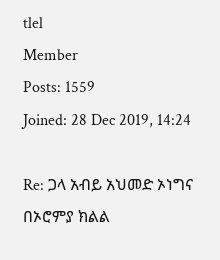tlel
Member
Posts: 1559
Joined: 28 Dec 2019, 14:24

Re: ጋላ አብይ አህመድ ኦነግና በኦሮምያ ክልል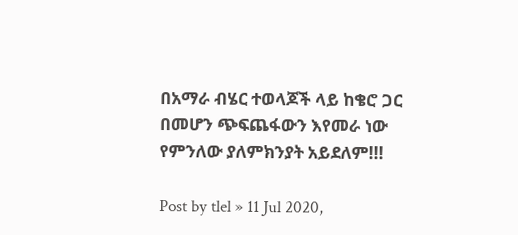በአማራ ብሄር ተወላጆች ላይ ከቄሮ ጋር በመሆን ጭፍጨፋውን እየመራ ነው የምንለው ያለምክንያት አይደለም!!!

Post by tlel » 11 Jul 2020,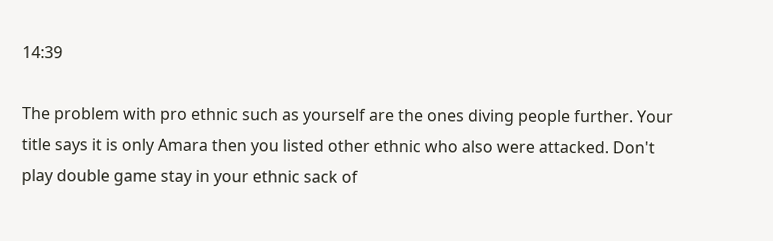14:39

The problem with pro ethnic such as yourself are the ones diving people further. Your title says it is only Amara then you listed other ethnic who also were attacked. Don't play double game stay in your ethnic sack of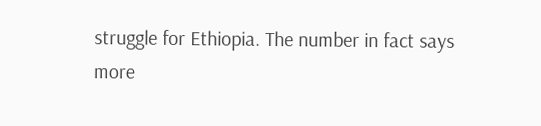struggle for Ethiopia. The number in fact says more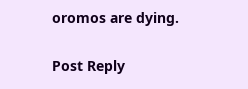oromos are dying.

Post Reply